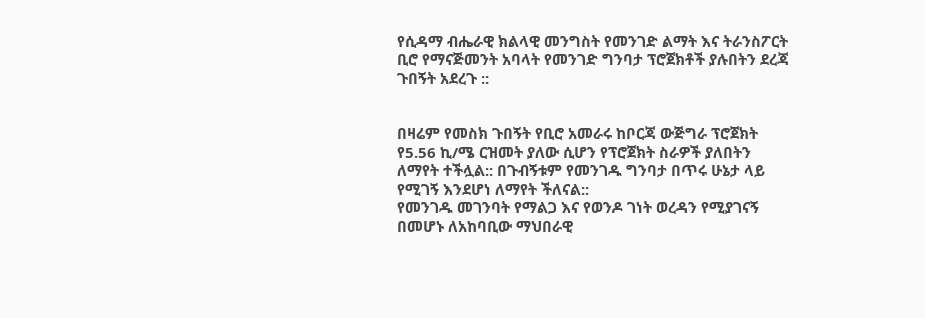የሲዳማ ብሔራዊ ክልላዊ መንግስት የመንገድ ልማት እና ትራንስፖርት ቢሮ የማናጅመንት አባላት የመንገድ ግንባታ ፕሮጀክቶች ያሉበትን ደረጃ ጉበኝት አደረጉ ::


በዛሬም የመስክ ጉበኝት የቢሮ አመራሩ ከቦርጃ ውጅግራ ፕሮጀክት የ5.56 ኪ/ሜ ርዝመት ያለው ሲሆን የፕሮጀክት ስራዎች ያለበትን ለማየት ተችሏል:: በጉብኝቱም የመንገዱ ግንባታ በጥሩ ሁኔታ ላይ የሚገኝ እንደሆነ ለማየት ችለናል::
የመንገዱ መገንባት የማልጋ እና የወንዶ ገነት ወረዳን የሚያገናኝ በመሆኑ ለአከባቢው ማህበራዊ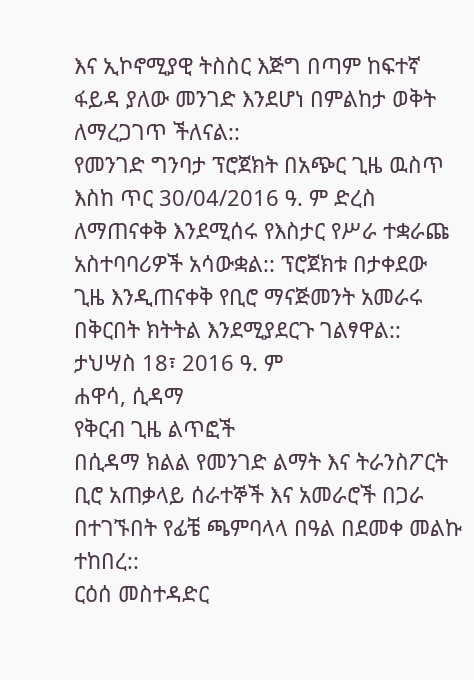እና ኢኮኖሚያዊ ትስስር እጅግ በጣም ከፍተኛ ፋይዳ ያለው መንገድ እንደሆነ በምልከታ ወቅት ለማረጋገጥ ችለናል::
የመንገድ ግንባታ ፕሮጀክት በአጭር ጊዜ ዉስጥ እስከ ጥር 30/04/2016 ዓ. ም ድረስ ለማጠናቀቅ እንደሚሰሩ የእስታር የሥራ ተቋራጩ አስተባባሪዎች አሳውቋል:: ፕሮጀክቱ በታቀደው ጊዜ እንዲጠናቀቅ የቢሮ ማናጅመንት አመራሩ በቅርበት ክትትል እንደሚያደርጉ ገልፃዋል::
ታህሣስ 18፣ 2016 ዓ. ም
ሐዋሳ, ሲዳማ
የቅርብ ጊዜ ልጥፎች
በሲዳማ ክልል የመንገድ ልማት እና ትራንስፖርት ቢሮ አጠቃላይ ሰራተኞች እና አመራሮች በጋራ በተገኙበት የፊቼ ጫምባላላ በዓል በደመቀ መልኩ ተከበረ::
ርዕሰ መስተዳድር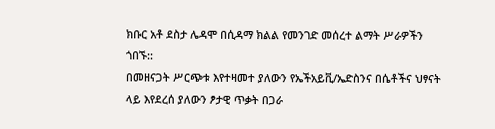ክቡር አቶ ደስታ ሌዳሞ በሲዳማ ክልል የመንገድ መሰረተ ልማት ሥራዎችን ጎበኙ::
በመዘናጋት ሥርጭቱ እየተዛመተ ያለውን የኤችአይቪ/ኤድስንና በሴቶችና ህፃናት ላይ እየደረሰ ያለውን ፆታዊ ጥቃት በጋራ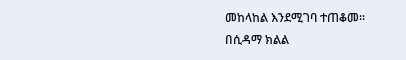መከላከል እንደሚገባ ተጠቆመ።
በሲዳማ ክልል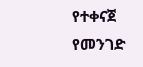የተቀናጀ የመንገድ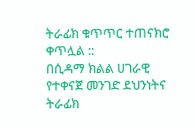ትራፊክ ቁጥጥር ተጠናክሮ ቀጥሏል ::
በሲዳማ ክልል ሀገራዊ የተቀናጀ መንገድ ደህንነትና ትራፊክ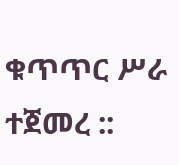ቁጥጥር ሥራ ተጀመረ ::